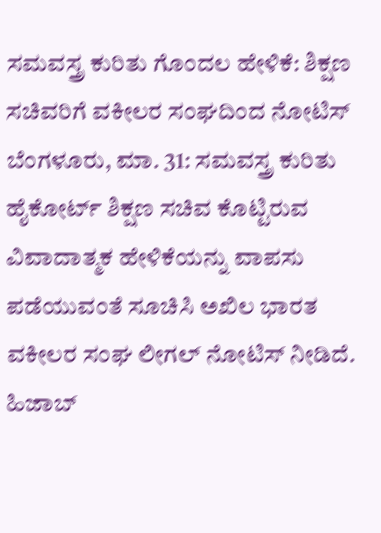ಸಮವಸ್ತ್ರ ಕುರಿತು ಗೊಂದಲ ಹೇಳಿಕೆ: ಶಿಕ್ಷಣ ಸಚಿವರಿಗೆ ವಕೀಲರ ಸಂಘದಿಂದ ನೋಟಿಸ್
ಬೆಂಗಳೂರು, ಮಾ. 31: ಸಮವಸ್ತ್ರ ಕುರಿತು ಹೈಕೋರ್ಟ್ ಶಿಕ್ಷಣ ಸಚಿವ ಕೊಟ್ಟಿರುವ ವಿವಾದಾತ್ಮಕ ಹೇಳಿಕೆಯನ್ನು ವಾಪಸು ಪಡೆಯುವಂತೆ ಸೂಚಿಸಿ ಅಖಿಲ ಭಾರತ ವಕೀಲರ ಸಂಘ ಲೀಗಲ್ ನೋಟಿಸ್ ನೀಡಿದೆ.
ಹಿಜಾಬ್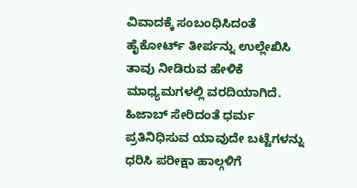ವಿವಾದಕ್ಕೆ ಸಂಬಂಧಿಸಿದಂತೆ ಹೈಕೋರ್ಟ್ ತೀರ್ಪನ್ನು ಉಲ್ಲೇಖಿಸಿ ತಾವು ನೀಡಿರುವ ಹೇಳಿಕೆ ಮಾಧ್ಯಮಗಳಲ್ಲಿ ವರದಿಯಾಗಿದೆ. ಹಿಜಾಬ್ ಸೇರಿದಂತೆ ಧರ್ಮ ಪ್ರತಿನಿಧಿಸುವ ಯಾವುದೇ ಬಟ್ಟೆಗಳನ್ನು ಧರಿಸಿ ಪರೀಕ್ಷಾ ಹಾಲ್ಗಳಿಗೆ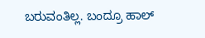ಬರುವಂತಿಲ್ಲ. ಬಂದ್ರೂ ಹಾಲ್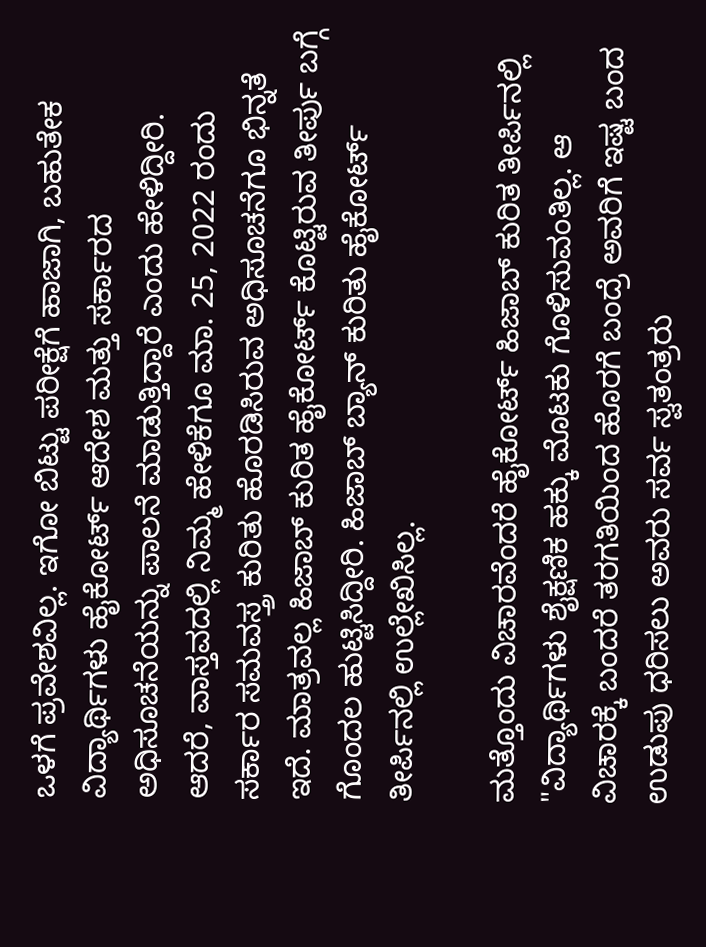ಒಳಗೆ ಪ್ರವೇಶವಿಲ್ಲ. ಇಗೋ ಬಿಟ್ಟು ಪರೀಕ್ಷೆಗೆ ಹಾಜಾಗಿ, ಬಹುತೇಕ ವಿದ್ಯಾರ್ಥಿಗಳು ಹೈಕೋರ್ಟ್ ಆದೇಶ ಮತ್ತು ಸರ್ಕಾರದ ಅಧಿಸೂಚನೆಯನ್ನು ಪಾಲನೆ ಮಾಡುತ್ತಿದ್ದಾರೆ ಎಂದು ಹೇಳಿದ್ದೀರಿ.
ಆದರೆ, ವಾಸ್ತವದಲ್ಲಿ ನಿಮ್ಮ ಹೇಳಿಕೆಗೂ ಮಾ. 25, 2022 ರಂದು ಸರ್ಕಾರ ಸಮವಸ್ತ್ರ ಕುರಿತು ಹೊರಡಿಸಿರುವ ಅಧಿಸೂಚನೆಗೂ ಭಿನ್ನತೆ ಇದೆ. ಮಾತ್ರವಲ್ಲ ಹಿಜಾಬ್ ಕುರಿತ ಹೈಕೋರ್ಟ್ ಕೊಟ್ಟಿರುವ ತೀರ್ಪು ಬಗ್ಗೆ ಗೊಂದಲ ಹುಟ್ಟಿಸಿದ್ದೀರಿ. ಹಿಜಾಬ್ ಬ್ಯಾನ್ ಕುರಿತು ಹೈಕೋರ್ಟ್ ತೀರ್ಪಿನಲ್ಲಿ ಉಲ್ಲೇಖಿಸಿಲ್ಲ.

ಮತ್ತೊಂದು ವಿಚಾರವೆಂದರೆ ಹೈಕೋರ್ಟ್ ಹಿಜಾಬ್ ಕುರಿತ ತೀರ್ಪಿನಲ್ಲಿ "ವಿದ್ಯಾರ್ಥಿಗಳು ಶೈಕ್ಷಣಿಕ ಹಕ್ಕು ಮೊಟಕು ಗೊಳಿಸುವಂತಿಲ್ಲ. ಆ ವಿಚಾರಕ್ಕೆ ಬಂದರೆ ತರಗತಿಯಿಂದ ಹೊರಗೆ ಬಂದ್ರೆ ಅವರಿಗೆ ಇಷ್ಟ ಬಂದ ಉಡುಪು ಧರಿಸಲು ಅವರು ಸರ್ವ ಸ್ವತಂತ್ರರು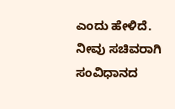ಎಂದು ಹೇಳಿದೆ.
ನೀವು ಸಚಿವರಾಗಿ ಸಂವಿಧಾನದ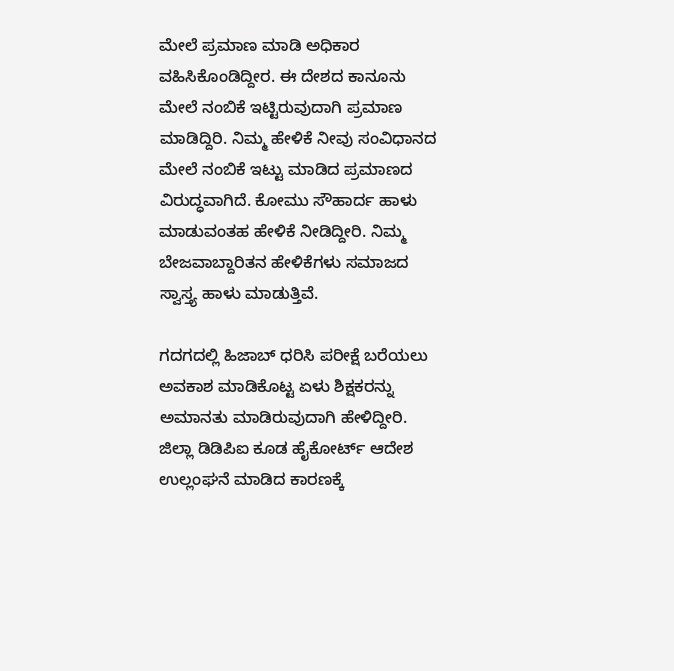ಮೇಲೆ ಪ್ರಮಾಣ ಮಾಡಿ ಅಧಿಕಾರ ವಹಿಸಿಕೊಂಡಿದ್ದೀರ. ಈ ದೇಶದ ಕಾನೂನು ಮೇಲೆ ನಂಬಿಕೆ ಇಟ್ಟಿರುವುದಾಗಿ ಪ್ರಮಾಣ ಮಾಡಿದ್ದಿರಿ. ನಿಮ್ಮ ಹೇಳಿಕೆ ನೀವು ಸಂವಿಧಾನದ ಮೇಲೆ ನಂಬಿಕೆ ಇಟ್ಟು ಮಾಡಿದ ಪ್ರಮಾಣದ ವಿರುದ್ಧವಾಗಿದೆ. ಕೋಮು ಸೌಹಾರ್ದ ಹಾಳು ಮಾಡುವಂತಹ ಹೇಳಿಕೆ ನೀಡಿದ್ದೀರಿ. ನಿಮ್ಮ ಬೇಜವಾಬ್ದಾರಿತನ ಹೇಳಿಕೆಗಳು ಸಮಾಜದ ಸ್ವಾಸ್ತ್ಯ ಹಾಳು ಮಾಡುತ್ತಿವೆ.

ಗದಗದಲ್ಲಿ ಹಿಜಾಬ್ ಧರಿಸಿ ಪರೀಕ್ಷೆ ಬರೆಯಲು ಅವಕಾಶ ಮಾಡಿಕೊಟ್ಟ ಏಳು ಶಿಕ್ಷಕರನ್ನು ಅಮಾನತು ಮಾಡಿರುವುದಾಗಿ ಹೇಳಿದ್ದೀರಿ. ಜಿಲ್ಲಾ ಡಿಡಿಪಿಐ ಕೂಡ ಹೈಕೋರ್ಟ್ ಆದೇಶ ಉಲ್ಲಂಘನೆ ಮಾಡಿದ ಕಾರಣಕ್ಕೆ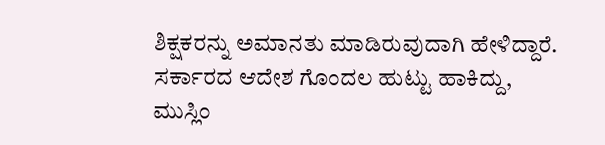ಶಿಕ್ಷಕರನ್ನು ಅಮಾನತು ಮಾಡಿರುವುದಾಗಿ ಹೇಳಿದ್ದಾರೆ. ಸರ್ಕಾರದ ಆದೇಶ ಗೊಂದಲ ಹುಟ್ಟು ಹಾಕಿದ್ದು, ಮುಸ್ಲಿಂ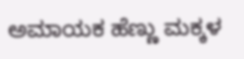ಅಮಾಯಕ ಹೆಣ್ಣು ಮಕ್ಕಳ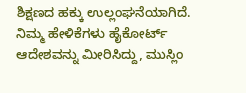ಶಿಕ್ಷಣದ ಹಕ್ಕು ಉಲ್ಲಂಘನೆಯಾಗಿದೆ. ನಿಮ್ಮ ಹೇಳಿಕೆಗಳು ಹೈಕೋರ್ಟ್ ಆದೇಶವನ್ನು ಮೀರಿಸಿದ್ದು, ಮುಸ್ಲಿಂ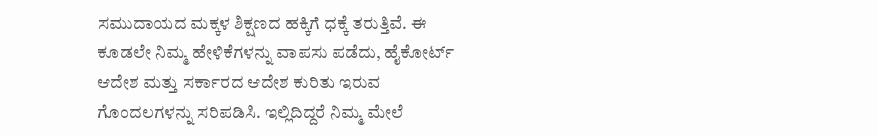ಸಮುದಾಯದ ಮಕ್ಕಳ ಶಿಕ್ಷಣದ ಹಕ್ಕಿಗೆ ಧಕ್ಕೆ ತರುತ್ತಿವೆ. ಈ ಕೂಡಲೇ ನಿಮ್ಮ ಹೇಳಿಕೆಗಳನ್ನು ವಾಪಸು ಪಡೆದು, ಹೈಕೋರ್ಟ್ ಆದೇಶ ಮತ್ತು ಸರ್ಕಾರದ ಆದೇಶ ಕುರಿತು ಇರುವ ಗೊಂದಲಗಳನ್ನು ಸರಿಪಡಿಸಿ. ಇಲ್ಲಿದಿದ್ದರೆ ನಿಮ್ಮ ಮೇಲೆ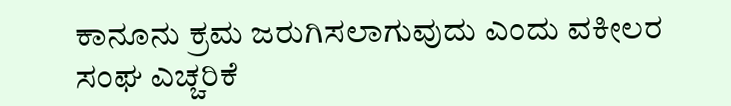ಕಾನೂನು ಕ್ರಮ ಜರುಗಿಸಲಾಗುವುದು ಎಂದು ವಕೀಲರ ಸಂಘ ಎಚ್ಚರಿಕೆ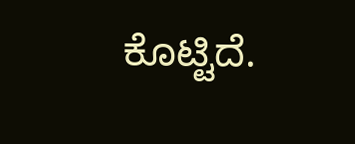ಕೊಟ್ಟಿದೆ.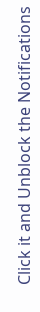Click it and Unblock the Notifications